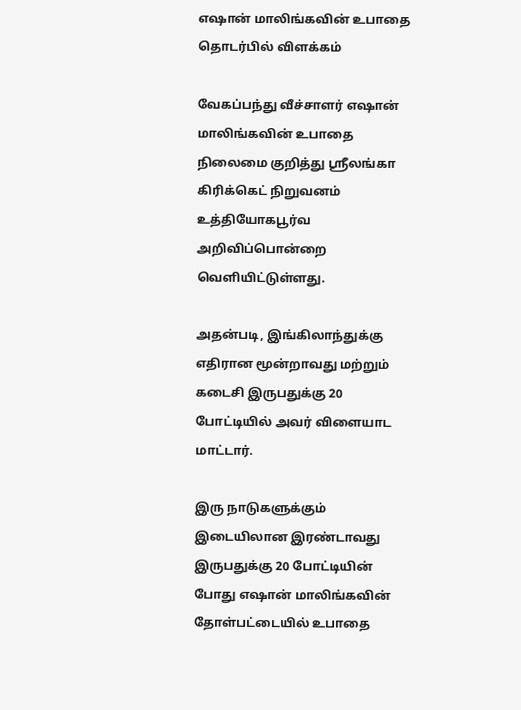எஷான் மாலிங்கவின் உபாதை தொடர்பில் விளக்கம்

வேகப்பந்து வீச்சாளர் எஷான் மாலிங்கவின் உபாதை நிலைமை குறித்து ஸ்ரீலங்கா கிரிக்கெட் நிறுவனம் உத்தியோகபூர்வ அறிவிப்பொன்றை வெளியிட்டுள்ளது.

அதன்படி, இங்கிலாந்துக்கு எதிரான மூன்றாவது மற்றும் கடைசி இருபதுக்கு 20 போட்டியில் அவர் விளையாட மாட்டார்.

இரு நாடுகளுக்கும் இடையிலான இரண்டாவது இருபதுக்கு 20 போட்டியின் போது எஷான் மாலிங்கவின் தோள்பட்டையில் உபாதை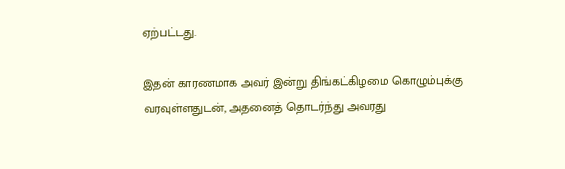ஏற்பட்டது.

இதன் காரணமாக அவர் இன்று திங்கட்கிழமை கொழும்புக்கு வரவுள்ளதுடன், அதனைத் தொடர்ந்து அவரது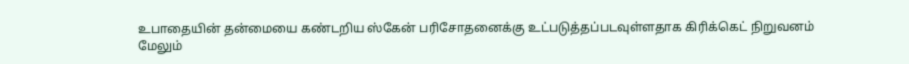உபாதையின் தன்மையை கண்டறிய ஸ்கேன் பரிசோதனைக்கு உட்படுத்தப்படவுள்ளதாக கிரிக்கெட் நிறுவனம் மேலும்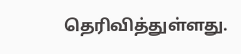தெரிவித்துள்ளது.